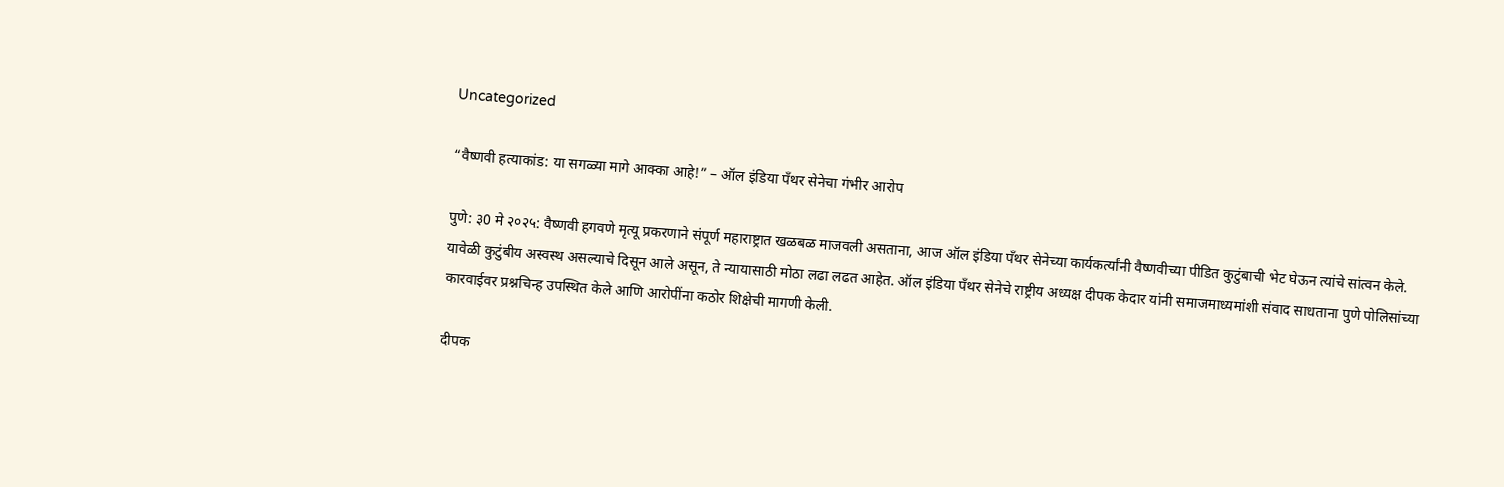Uncategorized

“वैष्णवी हत्याकांड: या सगळ्या मागे आक्का आहे!” – ऑल इंडिया पॅंथर सेनेचा गंभीर आरोप

पुणे: ३0 मे २०२५: वैष्णवी हगवणे मृत्यू प्रकरणाने संपूर्ण महाराष्ट्रात खळबळ माजवली असताना, आज ऑल इंडिया पॅंथर सेनेच्या कार्यकर्त्यांनी वैष्णवीच्या पीडित कुटुंबाची भेट घेऊन त्यांचे सांत्वन केले. यावेळी कुटुंबीय अस्वस्थ असल्याचे दिसून आले असून, ते न्यायासाठी मोठा लढा लढत आहेत. ऑल इंडिया पॅंथर सेनेचे राष्ट्रीय अध्यक्ष दीपक केदार यांनी समाजमाध्यमांशी संवाद साधताना पुणे पोलिसांच्या कारवाईवर प्रश्नचिन्ह उपस्थित केले आणि आरोपींना कठोर शिक्षेची मागणी केली.

दीपक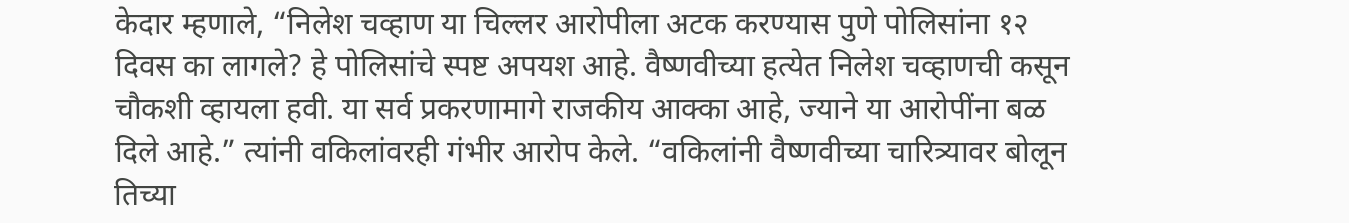केदार म्हणाले, “निलेश चव्हाण या चिल्लर आरोपीला अटक करण्यास पुणे पोलिसांना १२ दिवस का लागले? हे पोलिसांचे स्पष्ट अपयश आहे. वैष्णवीच्या हत्येत निलेश चव्हाणची कसून चौकशी व्हायला हवी. या सर्व प्रकरणामागे राजकीय आक्का आहे, ज्याने या आरोपींना बळ दिले आहे.” त्यांनी वकिलांवरही गंभीर आरोप केले. “वकिलांनी वैष्णवीच्या चारित्र्यावर बोलून तिच्या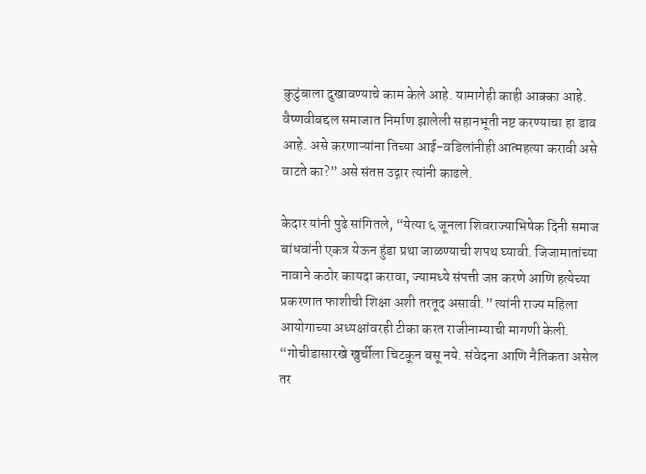कुटुंबाला दुखावण्याचे काम केले आहे. यामागेही काही आक्का आहे. वैष्णवीबद्दल समाजात निर्माण झालेली सहानभूती नष्ट करण्याचा हा डाव आहे. असे करणाऱ्यांना तिच्या आई-वडिलांनीही आत्महत्या करावी असे वाटते का?” असे संतप्त उद्गार त्यांनी काढले.

केदार यांनी पुढे सांगितले, “येत्या ६ जूनला शिवराज्याभिषेक दिनी समाज बांधवांनी एकत्र येऊन हुंडा प्रथा जाळण्याची शपथ घ्यावी. जिजामातांच्या नावाने कठोर कायदा करावा, ज्यामध्ये संपत्ती जप्त करणे आणि हत्येच्या प्रकरणात फाशीची शिक्षा अशी तरतूद असावी.” त्यांनी राज्य महिला आयोगाच्या अध्यक्षांवरही टीका करत राजीनाम्याची मागणी केली. “गोचीडासारखे खुर्चीला चिटकून बसू नये. संवेदना आणि नैतिकता असेल तर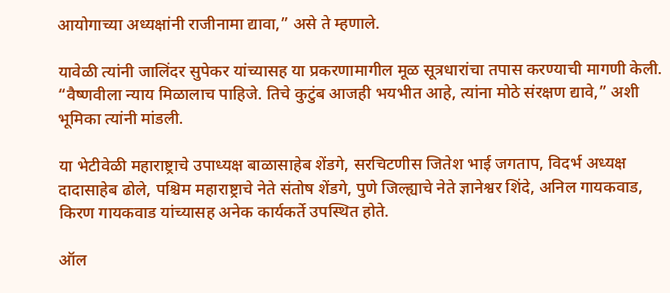आयोगाच्या अध्यक्षांनी राजीनामा द्यावा,” असे ते म्हणाले.

यावेळी त्यांनी जालिंदर सुपेकर यांच्यासह या प्रकरणामागील मूळ सूत्रधारांचा तपास करण्याची मागणी केली. “वैष्णवीला न्याय मिळालाच पाहिजे. तिचे कुटुंब आजही भयभीत आहे, त्यांना मोठे संरक्षण द्यावे,” अशी भूमिका त्यांनी मांडली.

या भेटीवेळी महाराष्ट्राचे उपाध्यक्ष बाळासाहेब शेंडगे, सरचिटणीस जितेश भाई जगताप, विदर्भ अध्यक्ष दादासाहेब ढोले, पश्चिम महाराष्ट्राचे नेते संतोष शेंडगे, पुणे जिल्ह्याचे नेते ज्ञानेश्वर शिंदे, अनिल गायकवाड, किरण गायकवाड यांच्यासह अनेक कार्यकर्ते उपस्थित होते.

ऑल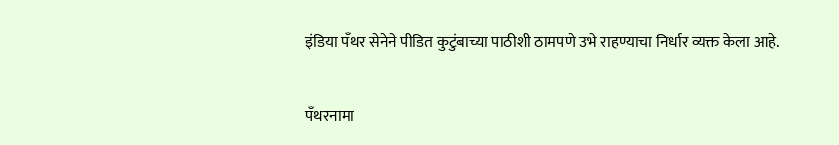इंडिया पॅंथर सेनेने पीडित कुटुंबाच्या पाठीशी ठामपणे उभे राहण्याचा निर्धार व्यक्त केला आहे.

पँथरनामा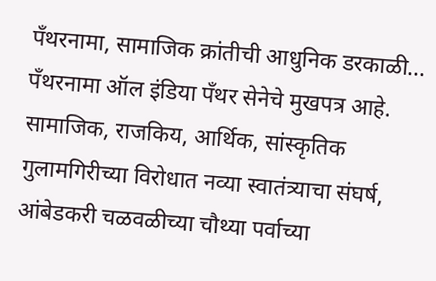पँथरनामा, सामाजिक क्रांतीची आधुनिक डरकाळी... पँथरनामा ऑल इंडिया पँथर सेनेचे मुखपत्र आहे. सामाजिक, राजकिय, आर्थिक, सांस्कृतिक गुलामगिरीच्या विरोधात नव्या स्वातंत्र्याचा संघर्ष, आंबेडकरी चळवळीच्या चौथ्या पर्वाच्या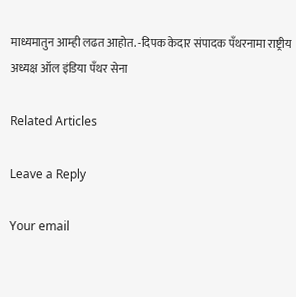माध्यमातुन आम्ही लढत आहोत. -दिपक केदार संपादक पँथरनामा राष्ट्रीय अध्यक्ष ऑल इंडिया पँथर सेना

Related Articles

Leave a Reply

Your email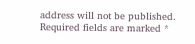address will not be published. Required fields are marked *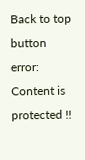Back to top button
error: Content is protected !!